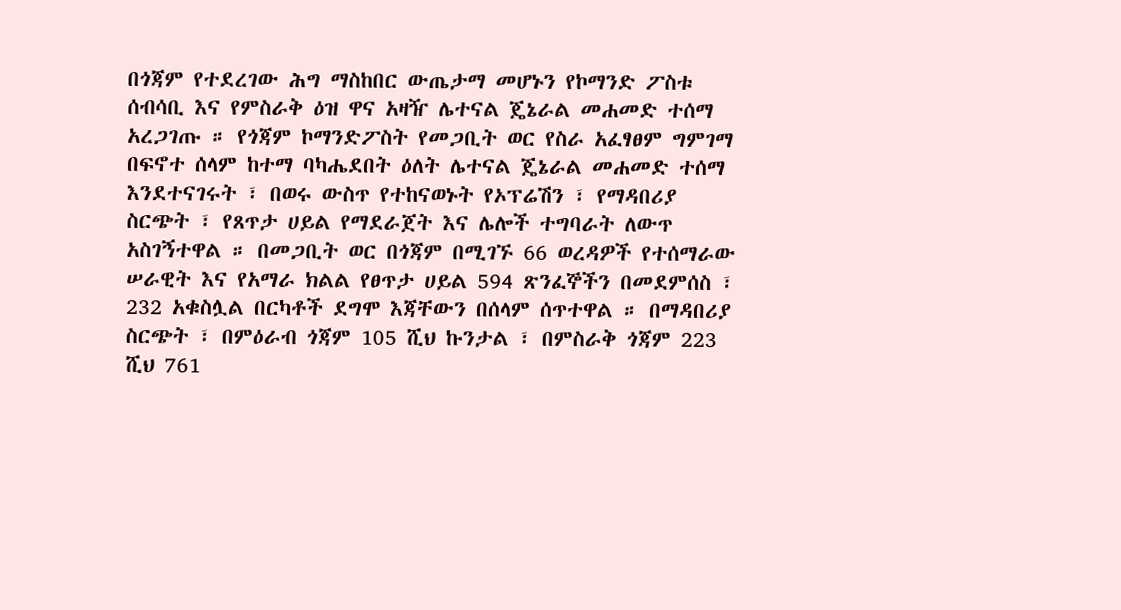በጎጃም የተደረገው ሕግ ማስከበር ውጤታማ መሆኑን የኮማንድ ፖስቱ ሰብሳቢ እና የምስራቅ ዕዝ ዋና አዛዥ ሌተናል ጄኔራል መሐመድ ተሰማ አረጋገጡ ። የጎጃም ኮማንድፖስት የመጋቢት ወር የስራ አፈፃፀም ግምገማ በፍኖተ ሰላም ከተማ ባካሔደበት ዕለት ሌተናል ጄኔራል መሐመድ ተሰማ እንደተናገሩት ፣ በወሩ ውስጥ የተከናወኑት የኦፕሬሽን ፣ የማዳበሪያ ስርጭት ፣ የጸጥታ ሀይል የማደራጀት እና ሌሎች ተግባራት ለውጥ አስገኝተዋል ። በመጋቢት ወር በጎጃም በሚገኙ 66 ወረዳዎች የተሰማራው ሠራዊት እና የአማራ ክልል የፀጥታ ሀይል 594 ጽንፈኞችን በመደምሰስ ፣ 232 አቁስሏል በርካቶች ደግሞ እጃቸውን በሰላም ሰጥተዋል ። በማዳበሪያ ስርጭት ፣ በምዕራብ ጎጃም 105 ሺህ ኩንታል ፣ በምስራቅ ጎጃም 223 ሺህ 761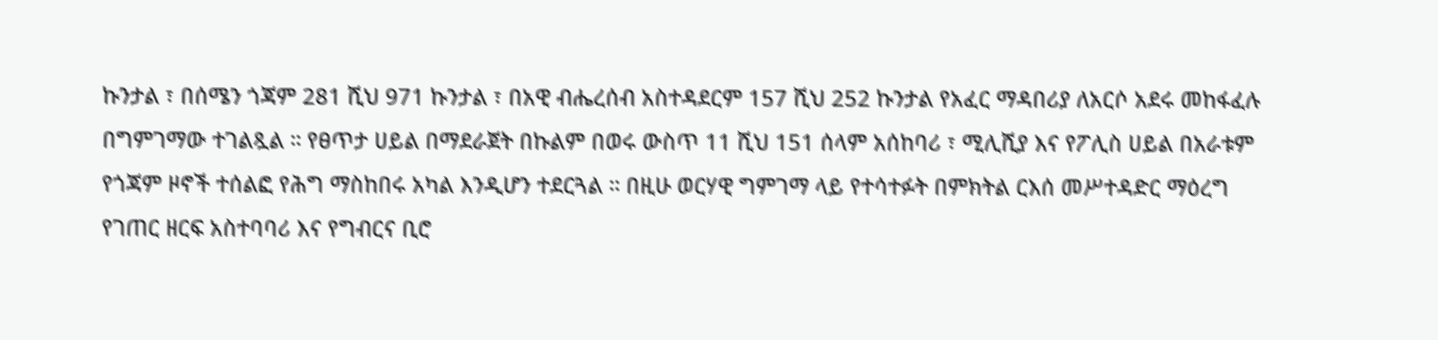ኩንታል ፣ በሰሜን ጎጃም 281 ሺህ 971 ኩንታል ፣ በአዊ ብሔረሰብ አስተዳደርም 157 ሺህ 252 ኩንታል የአፈር ማዳበሪያ ለአርሶ አደሩ መከፋፈሉ በግምገማው ተገልጿል ። የፀጥታ ሀይል በማደራጀት በኩልም በወሩ ውስጥ 11 ሺህ 151 ሰላም አሰከባሪ ፣ ሚሊሺያ እና የፖሊስ ሀይል በአራቱም የጎጃም ዞኖች ተሰልፎ የሕግ ማስከበሩ አካል እንዲሆን ተደርጓል ። በዚሁ ወርሃዊ ግምገማ ላይ የተሳተፉት በምክትል ርእሰ መሥተዳድር ማዕረግ የገጠር ዘርፍ አስተባባሪ እና የግብርና ቢሮ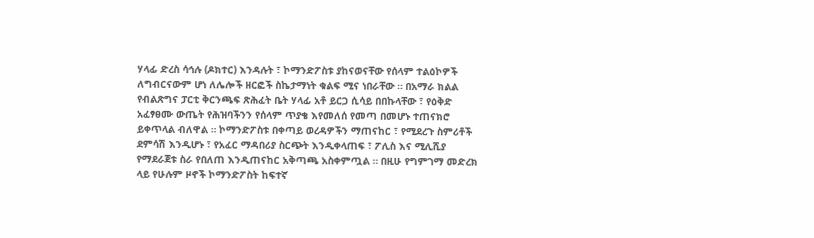ሃላፊ ድረስ ሳኅሉ (ዶክተር) እንዳሉት ፣ ኮማንድፖስቱ ያከናወናቸው የሰላም ተልዕኮዎች ለግብርናውም ሆነ ለሌሎች ዘርፎች ስኬታማነት ቁልፍ ሚና ነበራቸው ። በአማራ ክልል የብልጽግና ፓርቲ ቅርንጫፍ ጽሕፈት ቤት ሃላፊ አቶ ይርጋ ሲሳይ በበኩላቸው ፣ የዕቅድ አፈፃፀሙ ውጤት የሕዝባችንን የሰላም ጥያቄ እየመለሰ የመጣ በመሆኑ ተጠናክሮ ይቀጥላል ብለዋል ። ኮማንድፖስቱ በቀጣይ ወረዳዎችን ማጠናከር ፣ የሚደረጉ ስምሪቶች ደምሳሽ እንዲሆኑ ፣ የአፈር ማዳበሪያ ስርጭት እንዲቀላጠፍ ፣ ፖሊስ እና ሚሊሺያ የማደራጀቱ ስራ የበለጠ እንዲጠናከር አቅጣጫ አስቀምጧል ። በዚሁ የግምገማ መድረክ ላይ የሁሉም ዞኖች ኮማንድፖስት ከፍተኛ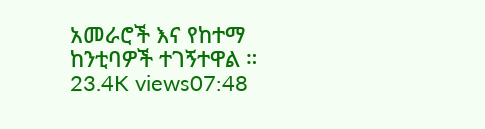አመራሮች እና የከተማ ከንቲባዎች ተገኝተዋል ። 23.4K views07:48